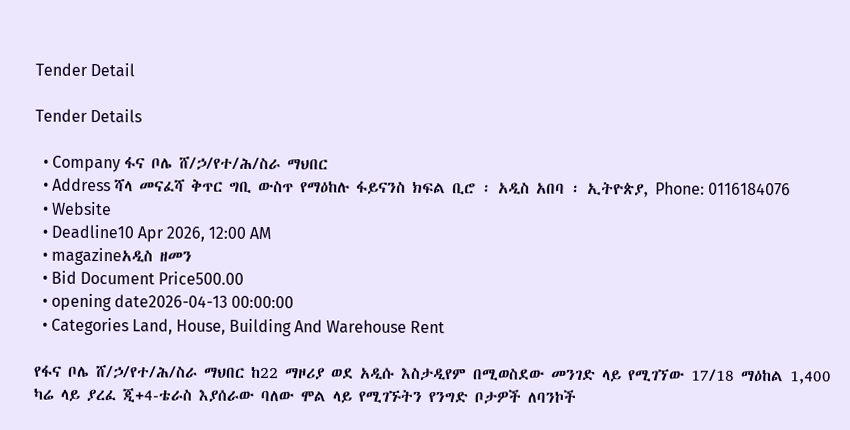Tender Detail

Tender Details

  • Company ፋና ቦሌ ሸ/ኃ/የተ/ሕ/ስራ ማህበር
  • Address ሻላ መናፈሻ ቅጥር ግቢ ውስጥ የማዕከሉ ፋይናንስ ክፍል ቢሮ ፡ አዲስ አበባ ፡ ኢትዮጵያ, Phone: 0116184076
  • Website
  • Deadline10 Apr 2026, 12:00 AM
  • magazineአዲስ ዘመን
  • Bid Document Price500.00
  • opening date2026-04-13 00:00:00
  • Categories Land, House, Building And Warehouse Rent

የፋና ቦሌ ሸ/ኃ/የተ/ሕ/ስራ ማህበር ከ22 ማዞሪያ ወደ አዲሱ እስታዲየም በሚወስደው መንገድ ላይ የሚገኘው 17/18 ማዕከል 1,400 ካሬ ላይ ያረፈ ጂ+4-ቴራስ እያሰራው ባለው ሞል ላይ የሚገኙትን የንግድ ቦታዎች ለባንኮች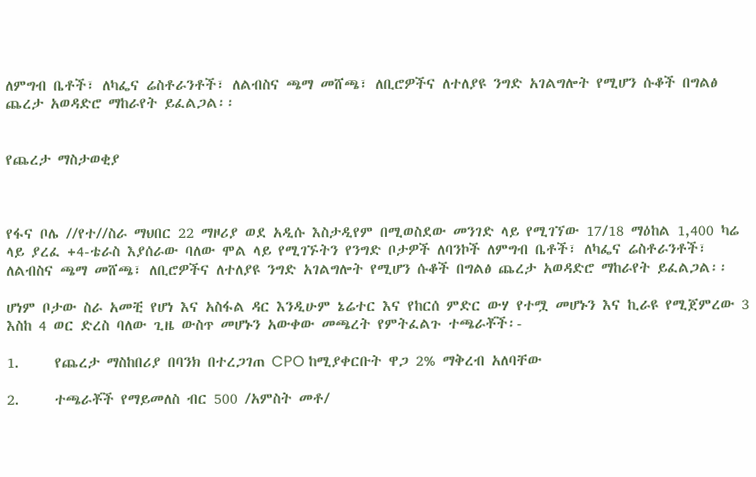ለምግብ ቤቶች፣ ለካፌና ሬስቶራንቶች፣ ለልብስና ጫማ መሸጫ፣ ለቢሮዎችና ለተለያዩ ንግድ አገልግሎት የሚሆን ሱቆች በግልፅ ጨረታ አወዳድሮ ማከራየት ይፈልጋል፡፡


የጨረታ ማስታወቂያ



የፋና ቦሌ //የተ//ስራ ማህበር 22 ማዞሪያ ወደ አዲሱ እስታዲየም በሚወስደው መንገድ ላይ የሚገኘው 17/18 ማዕከል 1,400 ካሬ ላይ ያረፈ +4-ቴራስ እያሰራው ባለው ሞል ላይ የሚገኙትን የንግድ ቦታዎች ለባንኮች ለምግብ ቤቶች፣ ለካፌና ሬስቶራንቶች፣ ለልብስና ጫማ መሸጫ፣ ለቢሮዎችና ለተለያዩ ንግድ አገልግሎት የሚሆን ሱቆች በግልፅ ጨረታ አወዳድሮ ማከራየት ይፈልጋል፡፡

ሆነም ቦታው ስራ አመቺ የሆነ እና አስፋል ዳር እንዲሁም ኔሬተር እና የከርሰ ምድር ውሃ የተሟ መሆኑን እና ኪራዩ የሚጀምረው 3 እስከ 4 ወር ድረስ ባለው ጊዜ ውስጥ መሆኑን አውቀው መጫረት የምትፈልጉ ተጫራቾች፡-

1.     የጨረታ ማስከበሪያ በባንክ በተረጋገጠ CPO ከሚያቀርቡት ዋጋ 2% ማቅረብ አለባቸው

2.     ተጫራቾች የማይመለስ ብር 500 /አምስት መቶ/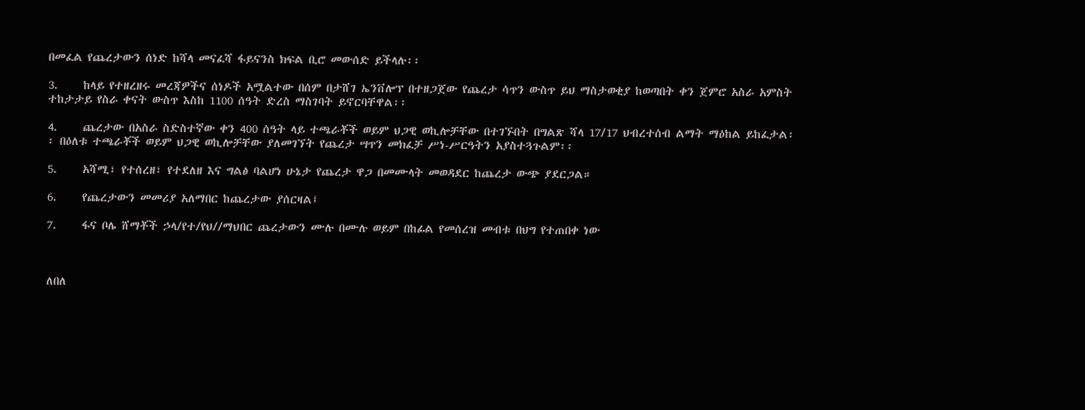በመፈል የጨረታውን ሰነድ ከሻላ መናፈሻ ፋይናንስ ክፍል ቢሮ መውሰድ ይችላሉ፡፡

3.     ከላይ የተዘረዘሩ መረጃዎችና ሰነዶች አሟልተው በሰም በታሸገ ኤንቨሎፕ በተዘጋጀው የጨረታ ሳጥን ውስጥ ይህ ማስታወቂያ ከወጣበት ቀን ጀምሮ አስራ አምስት ተከታታይ የስራ ቀናት ውስጥ እስከ 1100 ሰዓት ድረስ ማስገባት ይኖርባቸዋል፡፡

4.     ጨረታው በአስራ ስድስተኛው ቀን 400 ሰዓት ላይ ተጫራቾች ወይም ህጋዊ ወኪሎቻቸው በተገኙበት በግልጽ ሻላ 17/17 ህብረተሰብ ልማት ማዕከል ይከፈታል፡፡ በዕለቱ ተጫራቾች ወይም ህጋዊ ወኪሎቻቸው ያለመገኘት የጨረታ ሣጥን መክፈቻ ሥነ-ሥርዓትን አያስተጓጉልም፡፡

5.     አሻሚ፣ የተሰረዘ፣ የተደለዘ እና ግልፅ ባልሆነ ሁኔታ የጨረታ ዋጋ በመሙላት መወዳደር ከጨረታ ውጭ ያደርጋል።

6.     የጨረታውን መመሪያ አለማበር ከጨረታው ያሰርዛል፤

7.     ፋና ቦሌ ሸማቾች ኃላ/የተ/የህ//ማህበር ጨረታውን ሙሉ በሙሉ ወይም በከፊል የመሰረዝ መብቱ በህግ የተጠበቀ ነው



ለበለ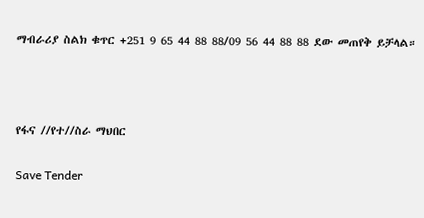ማብራሪያ ስልክ ቁጥር +251 9 65 44 88 88/09 56 44 88 88 ደው መጠየቅ ይቻላል።



የፋና //የተ//ስራ ማህበር

Save Tender